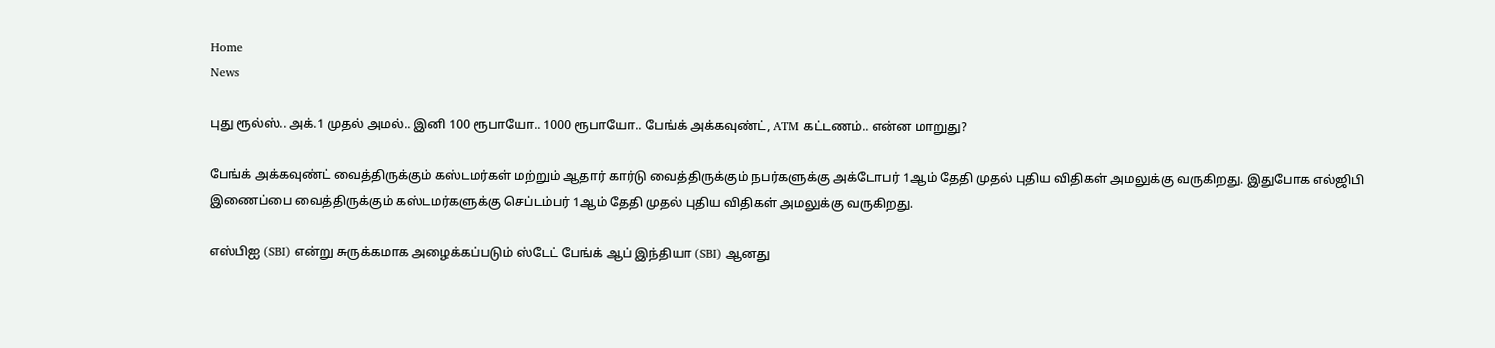Home
News

புது ரூல்ஸ்.. அக்.1 முதல் அமல்.. இனி 100 ரூபாயோ.. 1000 ரூபாயோ.. பேங்க் அக்கவுண்ட், ATM கட்டணம்.. என்ன மாறுது?

பேங்க் அக்கவுண்ட் வைத்திருக்கும் கஸ்டமர்கள் மற்றும் ஆதார் கார்டு வைத்திருக்கும் நபர்களுக்கு அக்டோபர் 1ஆம் தேதி முதல் புதிய விதிகள் அமலுக்கு வருகிறது. இதுபோக எல்ஜிபி இணைப்பை வைத்திருக்கும் கஸ்டமர்களுக்கு செப்டம்பர் 1ஆம் தேதி முதல் புதிய விதிகள் அமலுக்கு வருகிறது.

எஸ்பிஐ (SBI) என்று சுருக்கமாக அழைக்கப்படும் ஸ்டேட் பேங்க் ஆப் இந்தியா (SBI) ஆனது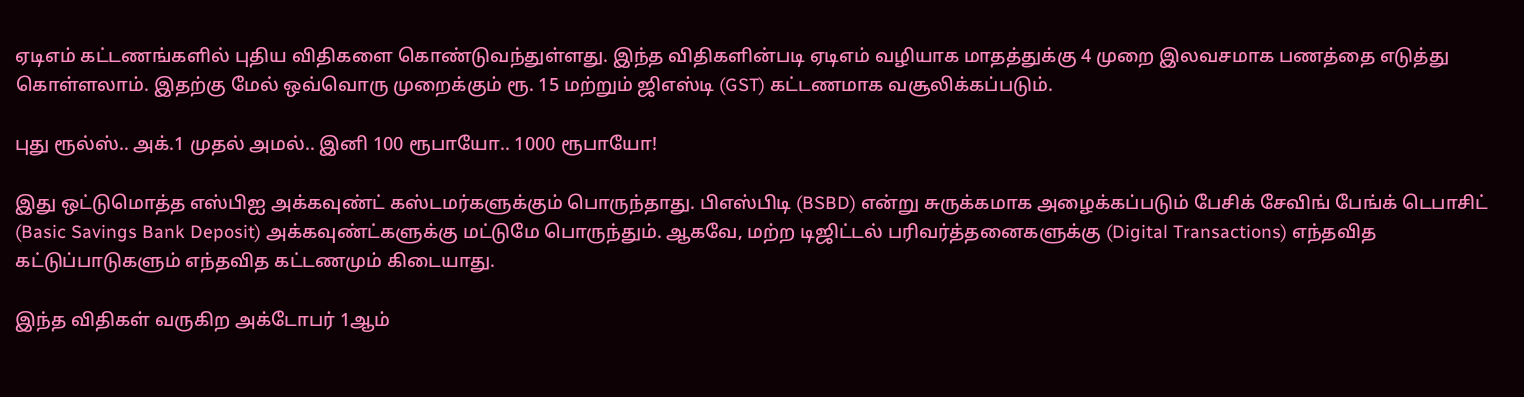ஏடிஎம் கட்டணங்களில் புதிய விதிகளை கொண்டுவந்துள்ளது. இந்த விதிகளின்படி ஏடிஎம் வழியாக மாதத்துக்கு 4 முறை இலவசமாக பணத்தை எடுத்து கொள்ளலாம். இதற்கு மேல் ஒவ்வொரு முறைக்கும் ரூ. 15 மற்றும் ஜிஎஸ்டி (GST) கட்டணமாக வசூலிக்கப்படும்.

புது ரூல்ஸ்.. அக்.1 முதல் அமல்.. இனி 100 ரூபாயோ.. 1000 ரூபாயோ!

இது ஒட்டுமொத்த எஸ்பிஐ அக்கவுண்ட் கஸ்டமர்களுக்கும் பொருந்தாது. பிஎஸ்பிடி (BSBD) என்று சுருக்கமாக அழைக்கப்படும் பேசிக் சேவிங் பேங்க் டெபாசிட் (Basic Savings Bank Deposit) அக்கவுண்ட்களுக்கு மட்டுமே பொருந்தும். ஆகவே, மற்ற டிஜிட்டல் பரிவர்த்தனைகளுக்கு (Digital Transactions) எந்தவித கட்டுப்பாடுகளும் எந்தவித கட்டணமும் கிடையாது.

இந்த விதிகள் வருகிற அக்டோபர் 1ஆம்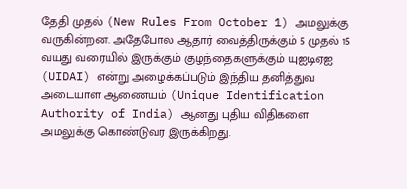தேதி முதல் (New Rules From October 1) அமலுக்கு வருகின்றன. அதேபோல ஆதார் வைத்திருக்கும் 5 முதல் 15 வயது வரையில் இருக்கும் குழந்தைகளுக்கும் யுஐடிஏஐ (UIDAI) என்று அழைக்கப்படும் இந்திய தனித்துவ அடையாள ஆணையம் (Unique Identification Authority of India) ஆனது புதிய விதிகளை அமலுக்கு கொண்டுவர இருக்கிறது.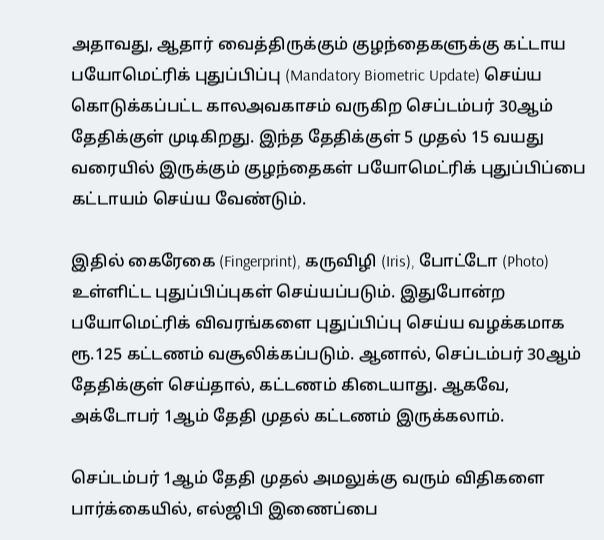அதாவது, ஆதார் வைத்திருக்கும் குழந்தைகளுக்கு கட்டாய பயோமெட்ரிக் புதுப்பிப்பு (Mandatory Biometric Update) செய்ய கொடுக்கப்பட்ட காலஅவகாசம் வருகிற செப்டம்பர் 30ஆம் தேதிக்குள் முடிகிறது. இந்த தேதிக்குள் 5 முதல் 15 வயது வரையில் இருக்கும் குழந்தைகள் பயோமெட்ரிக் புதுப்பிப்பை கட்டாயம் செய்ய வேண்டும்.

இதில் கைரேகை (Fingerprint), கருவிழி (Iris), போட்டோ (Photo) உள்ளிட்ட புதுப்பிப்புகள் செய்யப்படும். இதுபோன்ற பயோமெட்ரிக் விவரங்களை புதுப்பிப்பு செய்ய வழக்கமாக ரூ.125 கட்டணம் வசூலிக்கப்படும். ஆனால், செப்டம்பர் 30ஆம் தேதிக்குள் செய்தால், கட்டணம் கிடையாது. ஆகவே, அக்டோபர் 1ஆம் தேதி முதல் கட்டணம் இருக்கலாம்.

செப்டம்பர் 1ஆம் தேதி முதல் அமலுக்கு வரும் விதிகளை பார்க்கையில், எல்ஜிபி இணைப்பை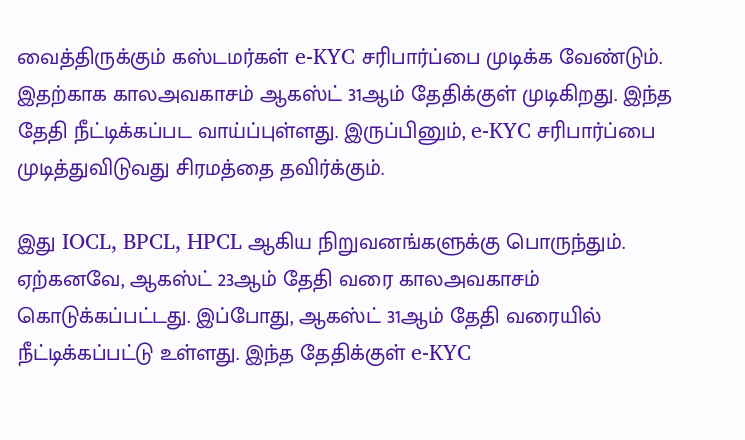வைத்திருக்கும் கஸ்டமர்கள் e-KYC சரிபார்ப்பை முடிக்க வேண்டும். இதற்காக காலஅவகாசம் ஆகஸ்ட் 31ஆம் தேதிக்குள் முடிகிறது. இந்த தேதி நீட்டிக்கப்பட வாய்ப்புள்ளது. இருப்பினும், e-KYC சரிபார்ப்பை முடித்துவிடுவது சிரமத்தை தவிர்க்கும்.

இது IOCL, BPCL, HPCL ஆகிய நிறுவனங்களுக்கு பொருந்தும். ஏற்கனவே, ஆகஸ்ட் 23ஆம் தேதி வரை காலஅவகாசம் கொடுக்கப்பட்டது. இப்போது, ஆகஸ்ட் 31ஆம் தேதி வரையில் நீட்டிக்கப்பட்டு உள்ளது. இந்த தேதிக்குள் e-KYC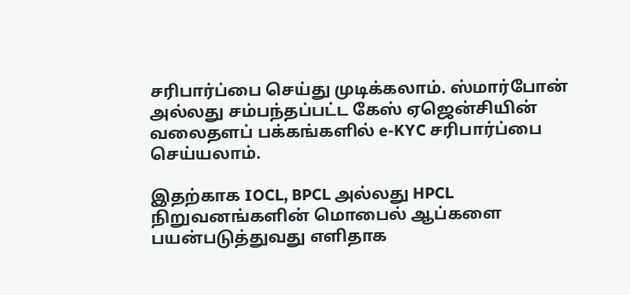சரிபார்ப்பை செய்து முடிக்கலாம். ஸ்மார்போன் அல்லது சம்பந்தப்பட்ட கேஸ் ஏஜென்சியின் வலைதளப் பக்கங்களில் e-KYC சரிபார்ப்பை செய்யலாம்.

இதற்காக IOCL, BPCL அல்லது HPCL நிறுவனங்களின் மொபைல் ஆப்களை பயன்படுத்துவது எளிதாக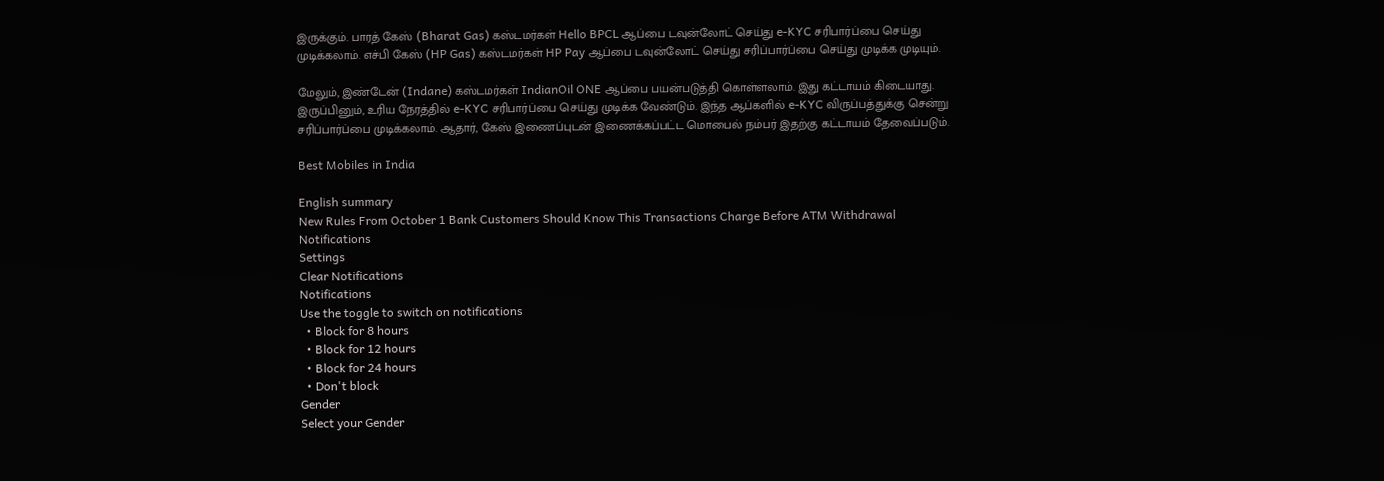இருக்கும். பாரத் கேஸ் (Bharat Gas) கஸ்டமர்கள் Hello BPCL ஆப்பை டவுன்லோட் செய்து e-KYC சரிபார்ப்பை செய்து முடிக்கலாம். எச்பி கேஸ் (HP Gas) கஸ்டமர்கள் HP Pay ஆப்பை டவுன்லோட் செய்து சரிப்பார்ப்பை செய்து முடிக்க முடியும்.

மேலும், இண்டேன் (Indane) கஸ்டமர்கள் IndianOil ONE ஆப்பை பயன்படுத்தி கொள்ளலாம். இது கட்டாயம் கிடையாது. இருப்பினும், உரிய நேரத்தில் e-KYC சரிபார்ப்பை செய்து முடிக்க வேண்டும். இந்த ஆப்களில் e-KYC விருப்பத்துக்கு சென்று சரிப்பார்ப்பை முடிக்கலாம். ஆதார், கேஸ் இணைப்புடன் இணைக்கப்பட்ட மொபைல் நம்பர் இதற்கு கட்டாயம் தேவைப்படும்.

Best Mobiles in India

English summary
New Rules From October 1 Bank Customers Should Know This Transactions Charge Before ATM Withdrawal
Notifications
Settings
Clear Notifications
Notifications
Use the toggle to switch on notifications
  • Block for 8 hours
  • Block for 12 hours
  • Block for 24 hours
  • Don't block
Gender
Select your Gender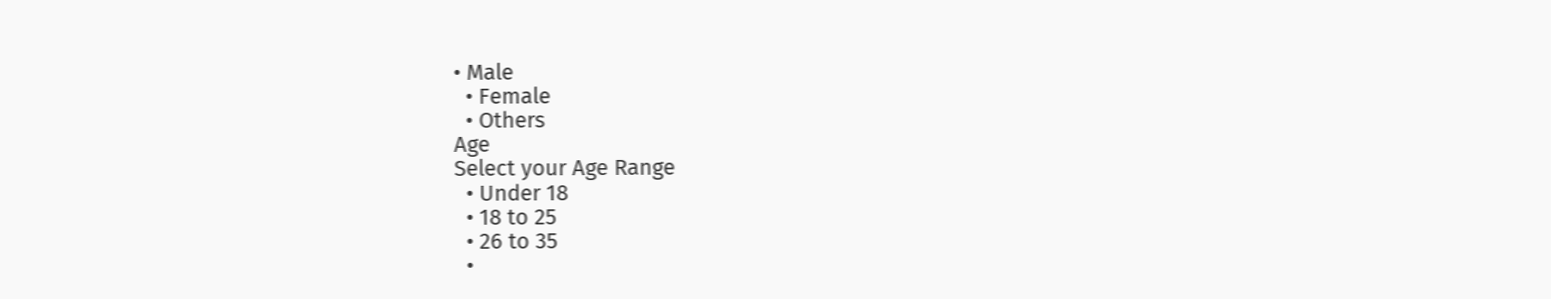• Male
  • Female
  • Others
Age
Select your Age Range
  • Under 18
  • 18 to 25
  • 26 to 35
  •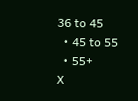36 to 45
  • 45 to 55
  • 55+
X